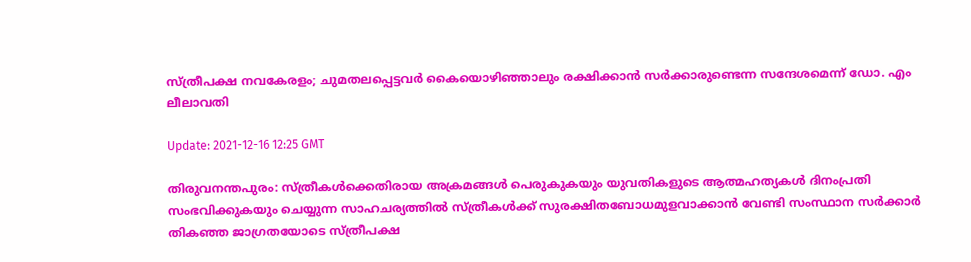സ്ത്രീപക്ഷ നവകേരളം; ചുമതലപ്പെട്ടവര്‍ കൈയൊഴിഞ്ഞാലും രക്ഷിക്കാന്‍ സര്‍ക്കാരുണ്ടെന്ന സന്ദേശമെന്ന് ഡോ. എം ലീലാവതി

Update: 2021-12-16 12:25 GMT

തിരുവനന്തപുരം: സ്ത്രീകള്‍ക്കെതിരായ അക്രമങ്ങള്‍ പെരുകുകയും യുവതികളുടെ ആത്മഹത്യകള്‍ ദിനംപ്രതി സംഭവിക്കുകയും ചെയ്യുന്ന സാഹചര്യത്തില്‍ സ്ത്രീകള്‍ക്ക് സുരക്ഷിതബോധമുളവാക്കാന്‍ വേണ്ടി സംസ്ഥാന സര്‍ക്കാര്‍ തികഞ്ഞ ജാഗ്രതയോടെ സ്ത്രീപക്ഷ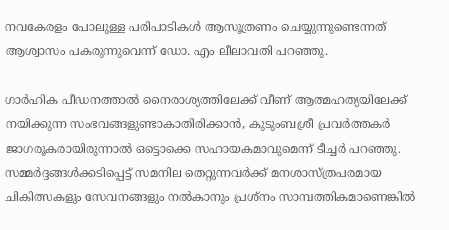നവകേരളം പോലുള്ള പരിപാടികള്‍ ആസൂത്രണം ചെയ്യുന്നുണ്ടെന്നത് ആശ്വാസം പകരുന്നുവെന്ന് ഡോ. എം ലീലാവതി പറഞ്ഞു.

ഗാര്‍ഹിക പീഡനത്താല്‍ നൈരാശ്യത്തിലേക്ക് വീണ് ആത്മഹത്യയിലേക്ക് നയിക്കുന്ന സംഭവങ്ങളുണ്ടാകാതിരിക്കാന്‍, കുടുംബശ്രീ പ്രവര്‍ത്തകര്‍ ജാഗരൂകരായിരുന്നാല്‍ ഒട്ടൊക്കെ സഹായകമാവുമെന്ന് ടീച്ചര്‍ പറഞ്ഞു. സമ്മര്‍ദ്ദങ്ങള്‍ക്കടിപ്പെട്ട് സമനില തെറ്റുന്നവര്‍ക്ക് മനശാസ്ത്രപരമായ ചികിത്സകളും സേവനങ്ങളും നല്‍കാനും പ്രശ്‌നം സാമ്പത്തികമാണെങ്കില്‍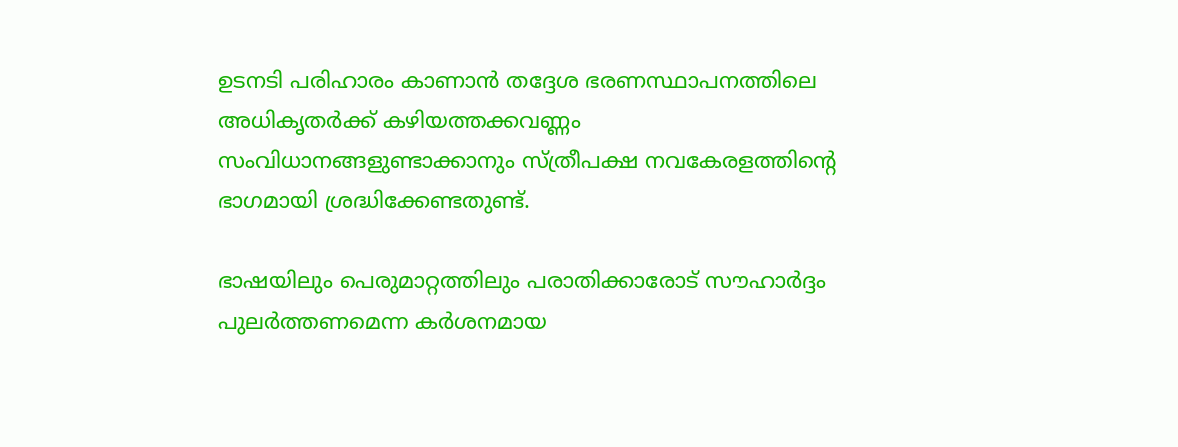ഉടനടി പരിഹാരം കാണാന്‍ തദ്ദേശ ഭരണസ്ഥാപനത്തിലെ അധികൃതര്‍ക്ക് കഴിയത്തക്കവണ്ണം സംവിധാനങ്ങളുണ്ടാക്കാനും സ്ത്രീപക്ഷ നവകേരളത്തിന്റെ ഭാഗമായി ശ്രദ്ധിക്കേണ്ടതുണ്ട്.

ഭാഷയിലും പെരുമാറ്റത്തിലും പരാതിക്കാരോട് സൗഹാര്‍ദ്ദം പുലര്‍ത്തണമെന്ന കര്‍ശനമായ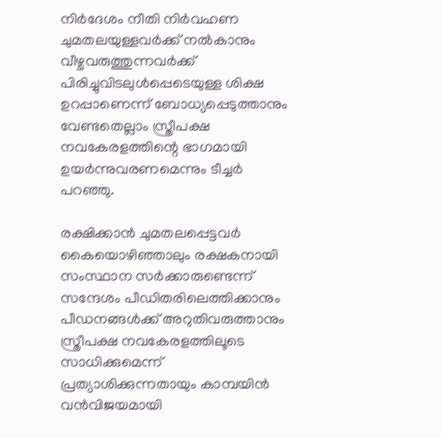നിര്‍ദേശം നീതി നിര്‍വഹണ ചുമതലയുള്ളവര്‍ക്ക് നല്‍കാനും വീഴ്ചവരുത്തുന്നവര്‍ക്ക് പിരിച്ചുവിടലുള്‍പ്പെടെയുള്ള ശിക്ഷ ഉറപ്പാണെന്ന് ബോധ്യപ്പെടുത്താനും വേണ്ടതെല്ലാം സ്ത്രീപക്ഷ നവകേരളത്തിന്റെ ഭാഗമായി ഉയര്‍ന്നുവരണമെന്നും ടീച്ചര്‍ പറഞ്ഞു.

രക്ഷിക്കാന്‍ ചുമതലപ്പെട്ടവര്‍ കൈയൊഴിഞ്ഞാലും രക്ഷകനായി സംസ്ഥാന സര്‍ക്കാരുണ്ടെന്ന് സന്ദേശം പീഡിതരിലെത്തിക്കാനും പീഡനങ്ങള്‍ക്ക് അറുതിവരുത്താനും സ്ത്രീപക്ഷ നവകേരളത്തിലൂടെ സാധിക്കുമെന്ന് പ്രത്യാശിക്കുന്നതായും കാമ്പയിന്‍ വന്‍വിജയമായി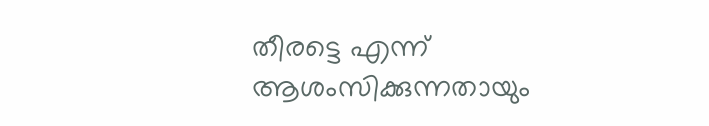തീരട്ടെ എന്ന് ആശംസിക്കുന്നതായും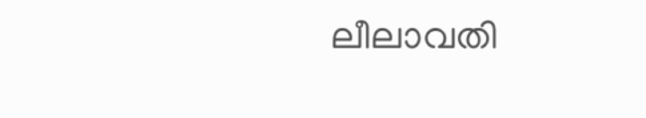ലീലാവതി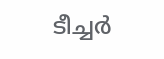ടീച്ചര്‍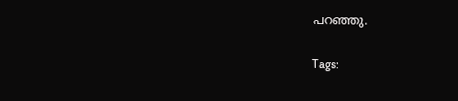പറഞ്ഞു.

Tags: